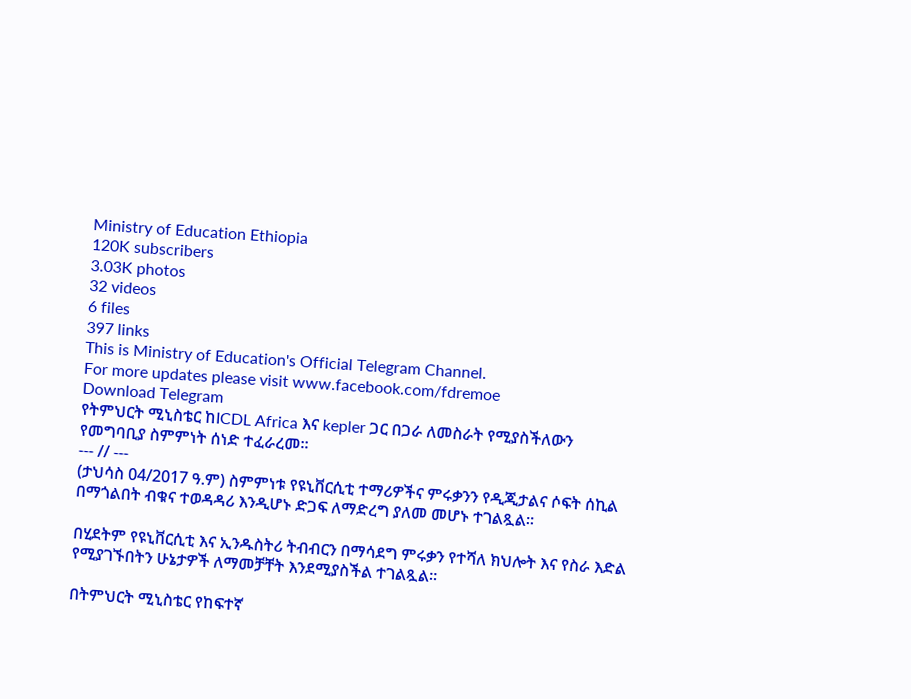Ministry of Education Ethiopia
120K subscribers
3.03K photos
32 videos
6 files
397 links
This is Ministry of Education's Official Telegram Channel.
For more updates please visit www.facebook.com/fdremoe
Download Telegram
የትምህርት ሚኒስቴር ከICDL Africa እና kepler ጋር በጋራ ለመስራት የሚያስችለውን የመግባቢያ ስምምነት ሰነድ ተፈራረመ፡፡
--- // ---
(ታህሳስ 04/2017 ዓ.ም) ስምምነቱ የዩኒቨርሲቲ ተማሪዎችና ምሩቃንን የዲጂታልና ሶፍት ሰኪል በማጎልበት ብቁና ተወዳዳሪ እንዲሆኑ ድጋፍ ለማድረግ ያለመ መሆኑ ተገልጿል።

በሂደትም የዩኒቨርሲቲ እና ኢንዱስትሪ ትብብርን በማሳደግ ምሩቃን የተሻለ ክህሎት እና የስራ እድል የሚያገኙበትን ሁኔታዎች ለማመቻቸት እንደሚያስችል ተገልጿል፡፡

በትምህርት ሚኒስቴር የከፍተኛ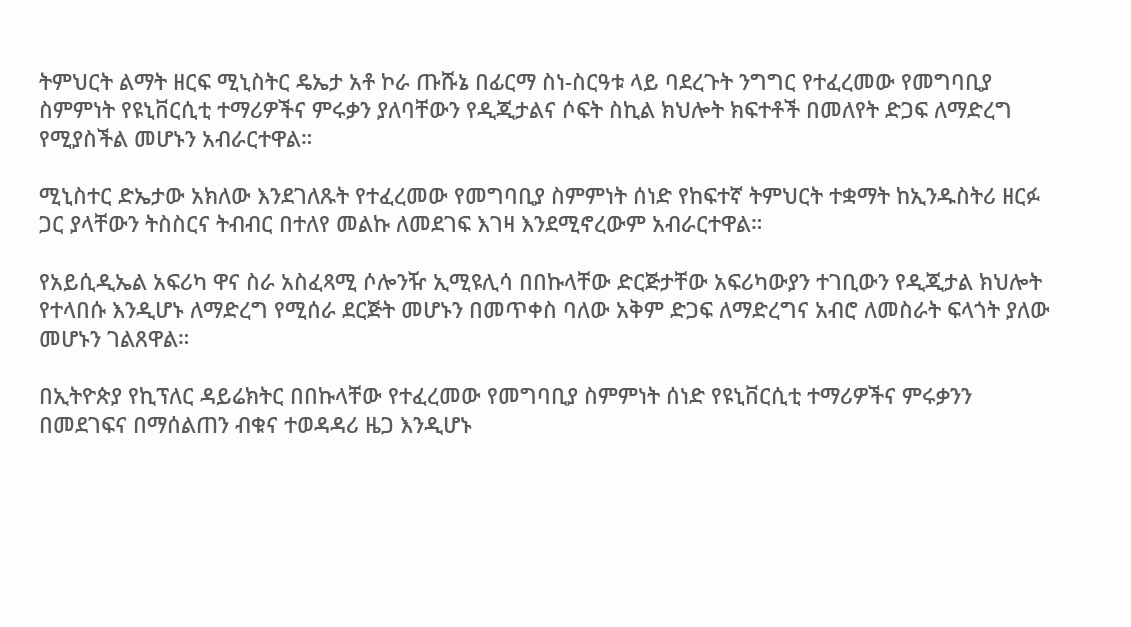ትምህርት ልማት ዘርፍ ሚኒስትር ዴኤታ አቶ ኮራ ጡሹኔ በፊርማ ስነ-ስርዓቱ ላይ ባደረጉት ንግግር የተፈረመው የመግባቢያ ስምምነት የዩኒቨርሲቲ ተማሪዎችና ምሩቃን ያለባቸውን የዲጂታልና ሶፍት ስኪል ክህሎት ክፍተቶች በመለየት ድጋፍ ለማድረግ የሚያስችል መሆኑን አብራርተዋል።

ሚኒስተር ድኤታው አክለው እንደገለጹት የተፈረመው የመግባቢያ ስምምነት ሰነድ የከፍተኛ ትምህርት ተቋማት ከኢንዱስትሪ ዘርፉ ጋር ያላቸውን ትስስርና ትብብር በተለየ መልኩ ለመደገፍ እገዛ እንደሚኖረውም አብራርተዋል።

የአይሲዲኤል አፍሪካ ዋና ስራ አስፈጻሚ ሶሎንዥ ኢሚዩሊሳ በበኩላቸው ድርጅታቸው አፍሪካውያን ተገቢውን የዲጂታል ክህሎት የተላበሱ እንዲሆኑ ለማድረግ የሚሰራ ደርጅት መሆኑን በመጥቀስ ባለው አቅም ድጋፍ ለማድረግና አብሮ ለመስራት ፍላጎት ያለው መሆኑን ገልጸዋል።

በኢትዮጵያ የኪፕለር ዳይሬክትር በበኩላቸው የተፈረመው የመግባቢያ ስምምነት ሰነድ የዩኒቨርሲቲ ተማሪዎችና ምሩቃንን በመደገፍና በማሰልጠን ብቁና ተወዳዳሪ ዜጋ እንዲሆኑ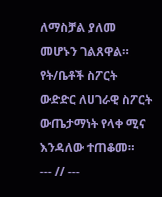ለማስቻል ያለመ መሆኑን ገልጸዋል።
የት/ቤቶች ስፖርት ውድድር ለሀገራዊ ስፖርት ውጤታማነት የላቀ ሚና እንዳለው ተጠቆመ።
--- // ---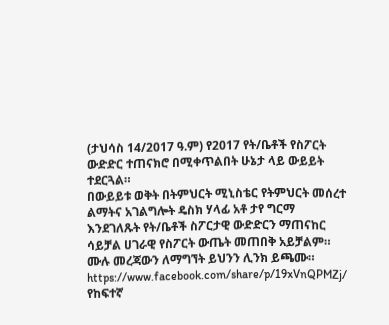(ታህሳስ 14/2017 ዓ.ም) የ2017 የት/ቤቶች የስፖርት ውድድር ተጠናክሮ በሚቀጥልበት ሁኔታ ላይ ውይይት ተደርጓል።
በውይይቱ ወቅት በትምህርት ሚኒስቴር የትምህርት መሰረተ ልማትና አገልግሎት ዴስክ ሃላፊ አቶ ታየ ግርማ እንደገለጹት የት/ቤቶች ስፖርታዊ ውድድርን ማጠናከር ሳይቻል ሀገራዊ የስፖርት ውጤት መጠበቅ አይቻልም።
ሙሉ መረጃውን ለማግኘት ይህንን ሊንክ ይጫሙ። https://www.facebook.com/share/p/19xVnQPMZj/
የከፍተኛ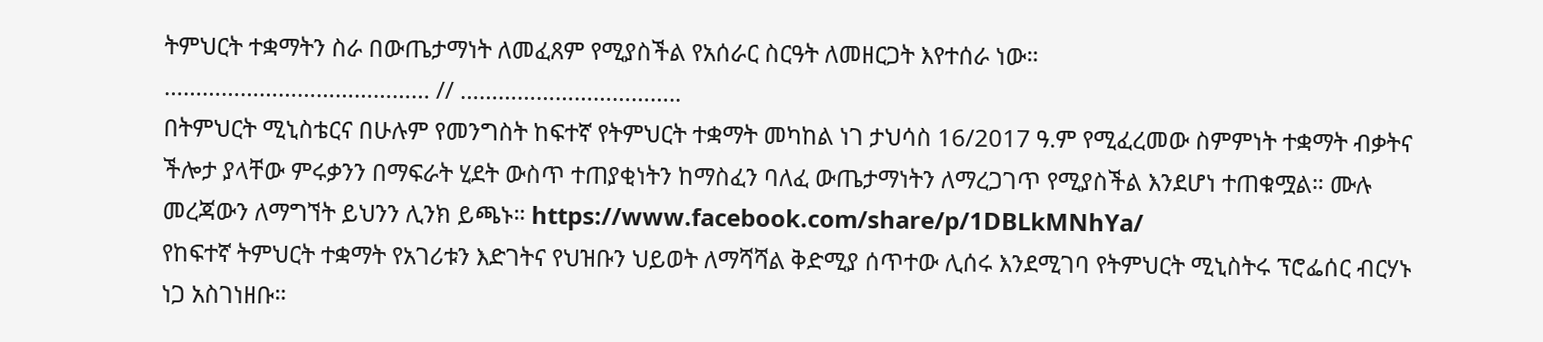ትምህርት ተቋማትን ስራ በውጤታማነት ለመፈጸም የሚያስችል የአሰራር ስርዓት ለመዘርጋት እየተሰራ ነው።
…………………………………… // ……………………………..
በትምህርት ሚኒስቴርና በሁሉም የመንግስት ከፍተኛ የትምህርት ተቋማት መካከል ነገ ታህሳስ 16/2017 ዓ.ም የሚፈረመው ስምምነት ተቋማት ብቃትና ችሎታ ያላቸው ምሩቃንን በማፍራት ሂደት ውስጥ ተጠያቂነትን ከማስፈን ባለፈ ውጤታማነትን ለማረጋገጥ የሚያስችል እንደሆነ ተጠቁሟል። ሙሉ መረጃውን ለማግኘት ይህንን ሊንክ ይጫኑ። https://www.facebook.com/share/p/1DBLkMNhYa/
የከፍተኛ ትምህርት ተቋማት የአገሪቱን እድገትና የህዝቡን ህይወት ለማሻሻል ቅድሚያ ሰጥተው ሊሰሩ እንደሚገባ የትምህርት ሚኒስትሩ ፕሮፌሰር ብርሃኑ ነጋ አስገነዘቡ።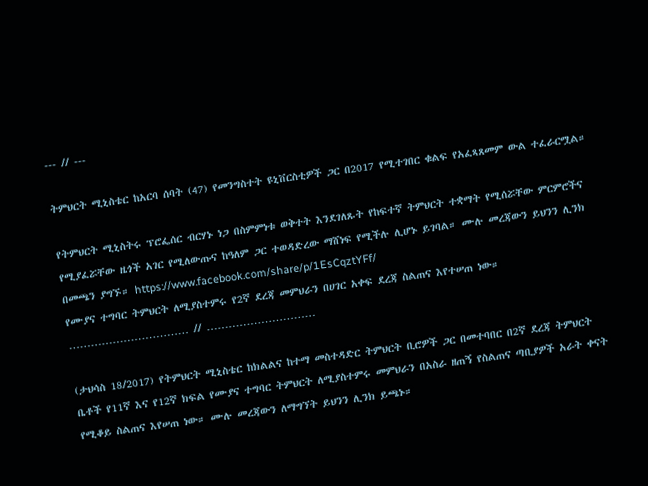--- // ---

ትምህርት ሚኒስቴር ከአርባ ሰባት (47) የመንግስተት ዩኒቨርስቲዎች ጋር በ2017 የሚተገበር ቁልፍ የአፈጻጸመም ውል ተፈራርሟል።

የትምህርት ሚኒስትሩ ፕሮፌሰር ብርሃኑ ነጋ በስምምነቱ ወቅተት እንደገለጹት የከፍተኛ ትምህርት ተቋማት የሚሰሯቸው ምርምሮችና የሚያፈሯቸው ዜጎች አገር የሚለውጡና ከዓለም ጋር ተወዳድረው ማሸነፍ የሚችሉ ሊሆኑ ይገባል። ሙሉ መረጃውን ይህንን ሊንክ በመጫን ያግኙ። https://www.facebook.com/share/p/1EsCqztYFf/
የሙያና ተግባር ትምህርት ለሚያስተምሩ የ2ኛ ደረጃ መምህራን በሀገር አቀፍ ደረጃ ስልጠና እየተሠጠ ነው።
…………………………… // …………………………

(ታህሳስ 18/2017) የትምህርት ሚኒስቴር ከክልልና ከተማ መስተዳድር ትምህርት ቢሮዎች ጋር በመተባበር በ2ኛ ደረጃ ትምህርት ቤቶች የ11ኛ እና የ12ኛ ክፍል የሙያና ተግባር ትምህርት ለሚያስተምሩ መምህራን በአስራ ዘጠኝ የስልጠና ጣቢያዎች አራት ቀናት የሚቆይ ስልጠና እየሠጠ ነው። ሙሉ መረጃውን ለማግኘት ይህንን ሊንክ ይጫኑ።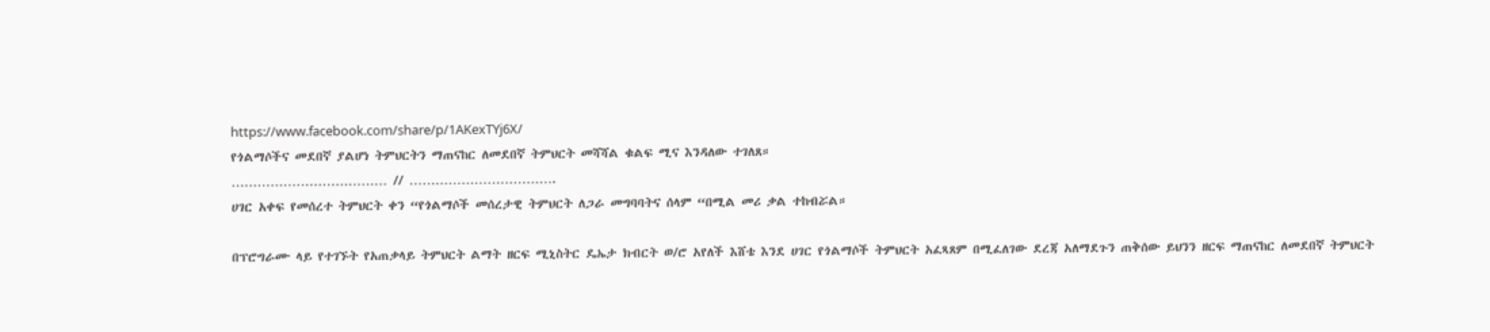https://www.facebook.com/share/p/1AKexTYj6X/
የጎልማሶችና መደበኛ ያልሆነ ትምህርትን ማጠናከር ለመደበኛ ትምህርት መሻሻል ቁልፍ ሚና እንዳለው ተገለጸ።
……………………………… // …………………………….
ሀገር አቀፍ የመሰረተ ትምህርት ቀን “የጎልማሶች መሰረታዊ ትምህርት ለጋራ መግባባትና ሰላም “በሚል መሪ ቃል ተከብሯል።

በፕሮግራሙ ላይ የተገኙት የአጠቃላይ ትምህርት ልማት ዘርፍ ሚኒስትር ዴኤታ ክብርት ወ/ሮ አየለች እሸቴ እንደ ሀገር የጎልማሶች ትምህርት አፈጻጸም በሚፈለገው ደረጃ አለማደጉን ጠቅሰው ይህንን ዘርፍ ማጠናከር ለመደበኛ ትምህርት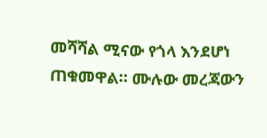መሻሻል ሚናው የጎላ እንደሆነ ጠቁመዋል። ሙሉው መረጃውን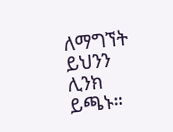ለማግኘት ይህንን ሊንክ ይጫኑ።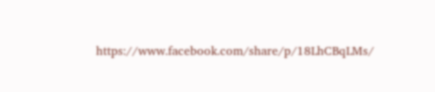https://www.facebook.com/share/p/18LhCBqLMs/